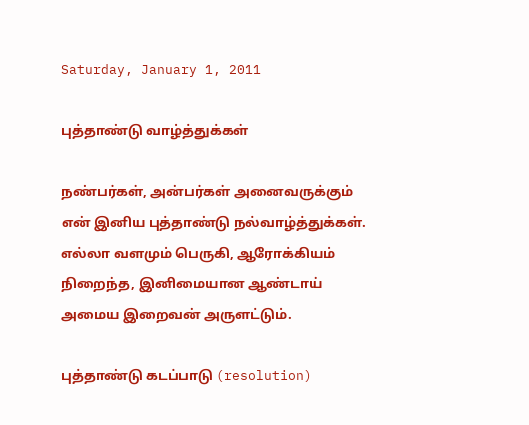Saturday, January 1, 2011

புத்தாண்டு வாழ்த்துக்கள்

நண்பர்கள், அன்பர்கள் அனைவருக்கும் என் இனிய புத்தாண்டு நல்வாழ்த்துக்கள். எல்லா வளமும் பெருகி, ஆரோக்கியம் நிறைந்த, இனிமையான ஆண்டாய் அமைய இறைவன் அருளட்டும்.

புத்தாண்டு கடப்பாடு (resolution)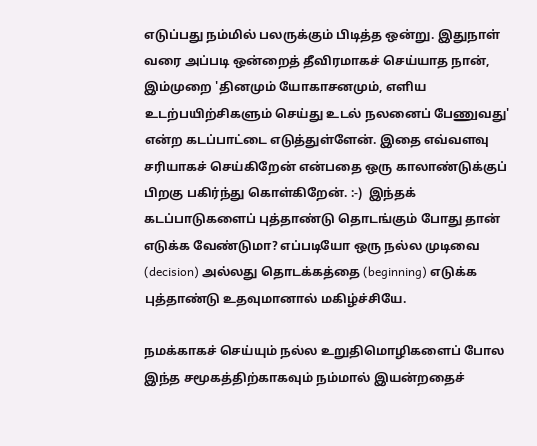எடுப்பது நம்மில் பலருக்கும் பிடித்த ஒன்று. இதுநாள் வரை அப்படி ஒன்றைத் தீவிரமாகச் செய்யாத நான், இம்முறை 'தினமும் யோகாசனமும், எளிய உடற்பயிற்சிகளும் செய்து உடல் நலனைப் பேணுவது' என்ற கடப்பாட்டை எடுத்துள்ளேன். இதை எவ்வளவு சரியாகச் செய்கிறேன் என்பதை ஒரு காலாண்டுக்குப் பிறகு பகிர்ந்து கொள்கிறேன். :-)  இந்தக் கடப்பாடுகளைப் புத்தாண்டு தொடங்கும் போது தான் எடுக்க வேண்டுமா? எப்படியோ ஒரு நல்ல முடிவை (decision) அல்லது தொடக்கத்தை (beginning) எடுக்க புத்தாண்டு உதவுமானால் மகிழ்ச்சியே.

நமக்காகச் செய்யும் நல்ல உறுதிமொழிகளைப் போல இந்த சமூகத்திற்காகவும் நம்மால் இயன்றதைச்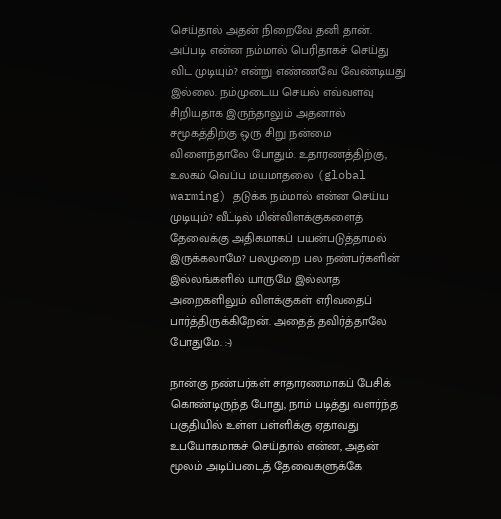செய்தால் அதன் நிறைவே தனி தான். அப்படி என்ன நம்மால் பெரிதாகச் செய்து விட முடியும்? என்று எண்ணவே வேண்டியது இல்லை. நம்முடைய செயல் எவ்வளவு சிறியதாக இருந்தாலும் அதனால் சமூகத்திற்கு ஒரு சிறு நன்மை விளைந்தாலே போதும். உதாரணத்திற்கு, உலகம் வெப்ப மயமாதலை (global warming) தடுக்க நம்மால் என்ன செய்ய முடியும்? வீட்டில் மின்விளக்குகளைத் தேவைக்கு அதிகமாகப் பயன்படுத்தாமல் இருக்கலாமே? பலமுறை பல நண்பர்களின் இல்லங்களில் யாருமே இல்லாத அறைகளிலும் விளக்குகள் எரிவதைப் பார்த்திருக்கிறேன். அதைத் தவிர்த்தாலே போதுமே. :-)

நான்கு நண்பர்கள் சாதாரணமாகப் பேசிக் கொண்டிருந்த போது, நாம் படித்து வளர்ந்த பகுதியில் உள்ள பள்ளிக்கு ஏதாவது உபயோகமாகச் செய்தால் என்ன, அதன் மூலம் அடிப்படைத் தேவைகளுக்கே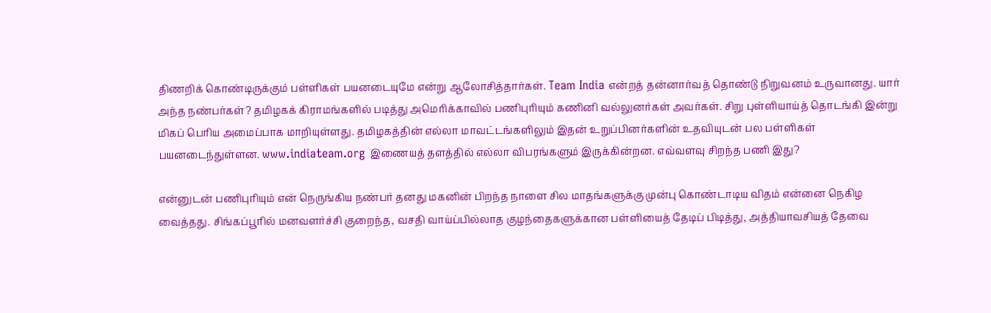திணறிக் கொண்டிருக்கும் பள்ளிகள் பயனடையுமே என்று ஆலோசித்தார்கள். Team India என்றத் தன்னார்வத் தொண்டு நிறுவனம் உருவானது. யார் அந்த நண்பர்கள்? தமிழகக் கிராமங்களில் படித்து அமெரிக்காவில் பணிபுரியும் கணினி வல்லுனர்கள் அவர்கள். சிறு புள்ளியாய்த் தொடங்கி இன்று மிகப் பெரிய அமைப்பாக மாறியுள்ளது. தமிழகத்தின் எல்லா மாவட்டங்களிலும் இதன் உறுப்பினர்களின் உதவியுடன் பல பள்ளிகள் பயனடைந்துள்ளன. www.indiateam.org இணையத் தளத்தில் எல்லா விபரங்களும் இருக்கின்றன. எவ்வளவு சிறந்த பணி இது?

என்னுடன் பணிபுரியும் என் நெருங்கிய நண்பர் தனது மகனின் பிறந்த நாளை சில மாதங்களுக்கு முன்பு கொண்டாடிய விதம் என்னை நெகிழ வைத்தது. சிங்கப்பூரில் மனவளர்ச்சி குறைந்த, வசதி வாய்ப்பில்லாத குழந்தைகளுக்கான பள்ளியைத் தேடிப் பிடித்து, அத்தியாவசியத் தேவை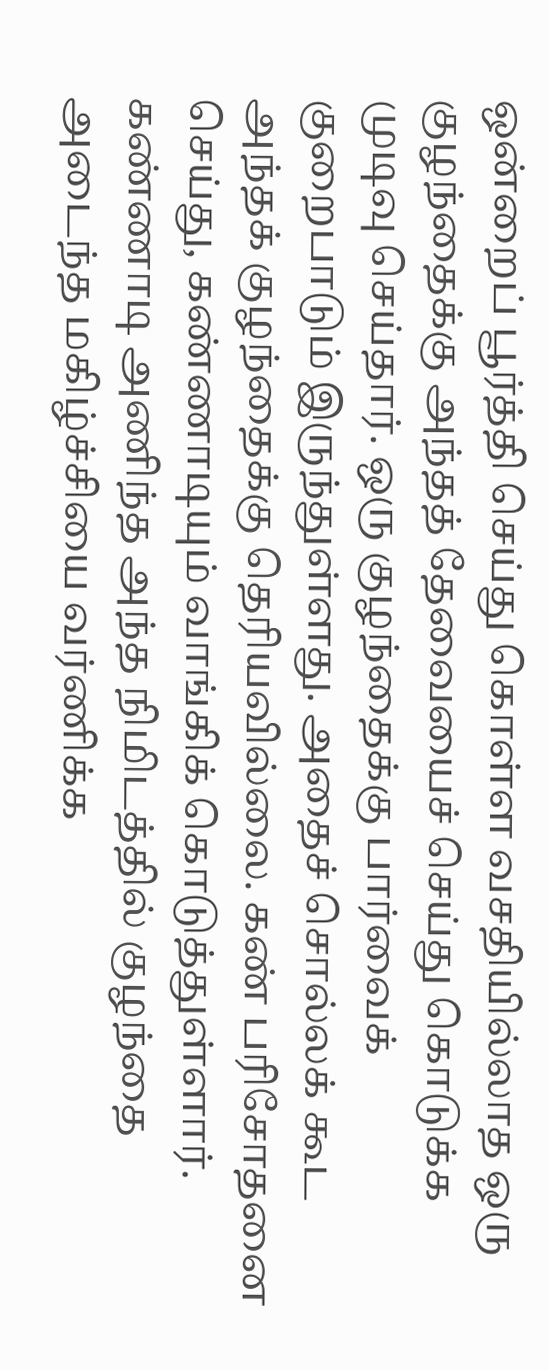ஒன்றைப் பூர்த்தி செய்து கொள்ள வசதியில்லாத ஒரு குழந்தைக்கு அந்தத் தேவையைச் செய்து கொடுக்க முடிவு செய்தார். ஒரு குழந்தைக்கு பார்வைக் குறைபாடும் இருந்துள்ளது. அதைச் சொல்லக் கூட அந்தக் குழந்தைக்கு தெரியவில்லை. கண் பரிசோதனை செய்து, கண்ணாடியும் வாங்கிக் கொடுத்துள்ளார். கண்ணாடி அணிந்த அந்த நிமிடத்தில் குழந்தை அடைந்த மகிழ்ச்சியை வர்ணிக்க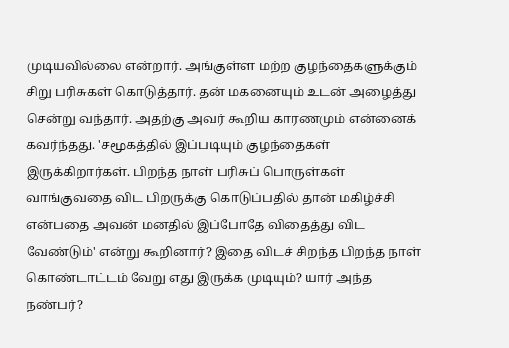முடியவில்லை என்றார். அங்குள்ள மற்ற குழந்தைகளுக்கும் சிறு பரிசுகள் கொடுத்தார். தன் மகனையும் உடன் அழைத்து சென்று வந்தார். அதற்கு அவர் கூறிய காரணமும் என்னைக் கவர்ந்தது. 'சமூகத்தில் இப்படியும் குழந்தைகள் இருக்கிறார்கள். பிறந்த நாள் பரிசுப் பொருள்கள் வாங்குவதை விட பிறருக்கு கொடுப்பதில் தான் மகிழ்ச்சி என்பதை அவன் மனதில் இப்போதே விதைத்து விட வேண்டும்' என்று கூறினார்? இதை விடச் சிறந்த பிறந்த நாள் கொண்டாட்டம் வேறு எது இருக்க முடியும்? யார் அந்த நண்பர்?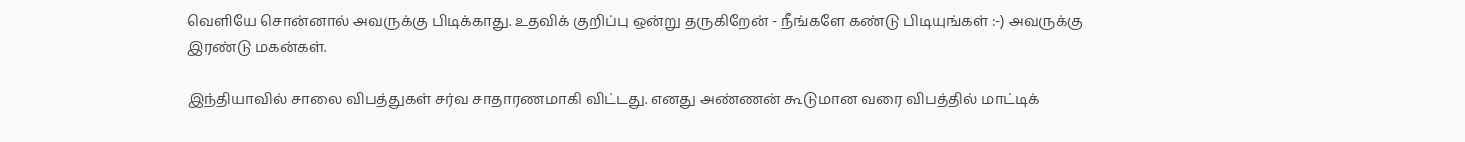வெளியே சொன்னால் அவருக்கு பிடிக்காது. உதவிக் குறிப்பு ஒன்று தருகிறேன் - நீங்களே கண்டு பிடியுங்கள் :-) அவருக்கு இரண்டு மகன்கள்.

இந்தியாவில் சாலை விபத்துகள் சர்வ சாதாரணமாகி விட்டது. எனது அண்ணன் கூடுமான வரை விபத்தில் மாட்டிக்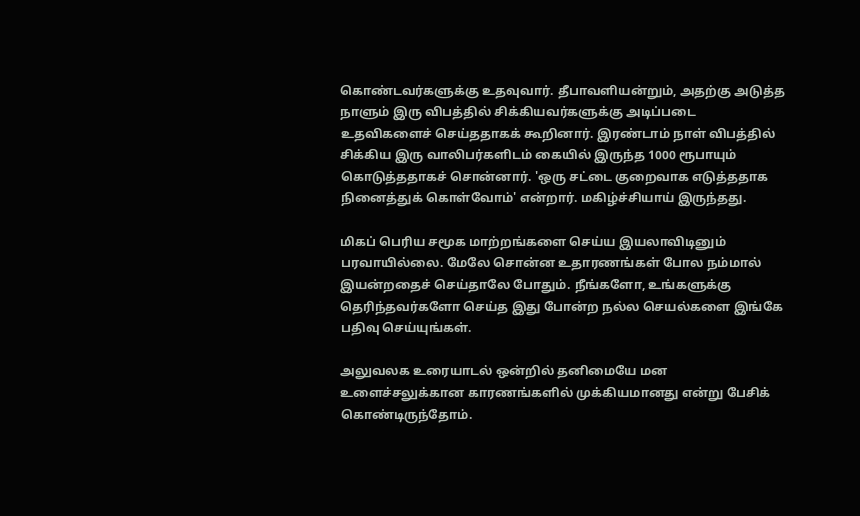கொண்டவர்களுக்கு உதவுவார். தீபாவளியன்றும், அதற்கு அடுத்த நாளும் இரு விபத்தில் சிக்கியவர்களுக்கு அடிப்படை உதவிகளைச் செய்ததாகக் கூறினார். இரண்டாம் நாள் விபத்தில் சிக்கிய இரு வாலிபர்களிடம் கையில் இருந்த 1000 ரூபாயும் கொடுத்ததாகச் சொன்னார். 'ஒரு சட்டை குறைவாக எடுத்ததாக நினைத்துக் கொள்வோம்' என்றார். மகிழ்ச்சியாய் இருந்தது.

மிகப் பெரிய சமூக மாற்றங்களை செய்ய இயலாவிடினும் பரவாயில்லை. மேலே சொன்ன உதாரணங்கள் போல நம்மால் இயன்றதைச் செய்தாலே போதும். நீங்களோ, உங்களுக்கு தெரிந்தவர்களோ செய்த இது போன்ற நல்ல செயல்களை இங்கே பதிவு செய்யுங்கள்.

அலுவலக உரையாடல் ஒன்றில் தனிமையே மன உளைச்சலுக்கான காரணங்களில் முக்கியமானது என்று பேசிக் கொண்டிருந்தோம்.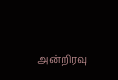அன்றிரவு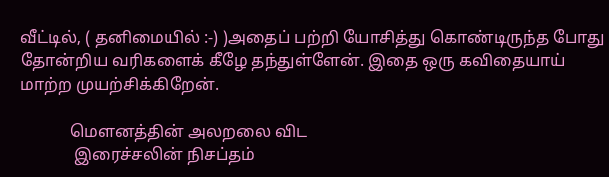வீட்டில், ( தனிமையில் :-) )அதைப் பற்றி யோசித்து கொண்டிருந்த போது தோன்றிய வரிகளைக் கீழே தந்துள்ளேன். இதை ஒரு கவிதையாய் மாற்ற முயற்சிக்கிறேன்.

            மௌனத்தின் அலறலை விட
             இரைச்சலின் நிசப்தம்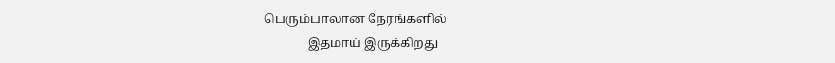பெரும்பாலான நேரங்களில்
              இதமாய் இருக்கிறது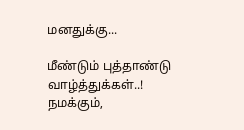மனதுக்கு...

மீண்டும் புத்தாண்டு வாழ்த்துக்கள்..! நமக்கும்,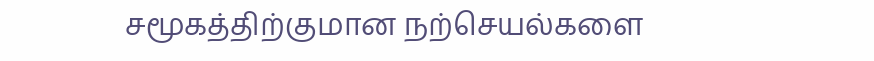சமூகத்திற்குமான நற்செயல்களை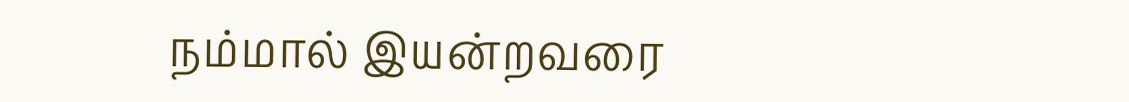நம்மால் இயன்றவரை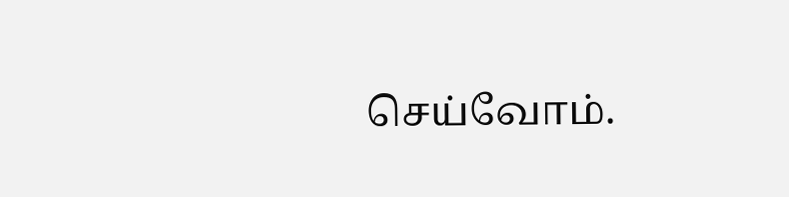செய்வோம்.